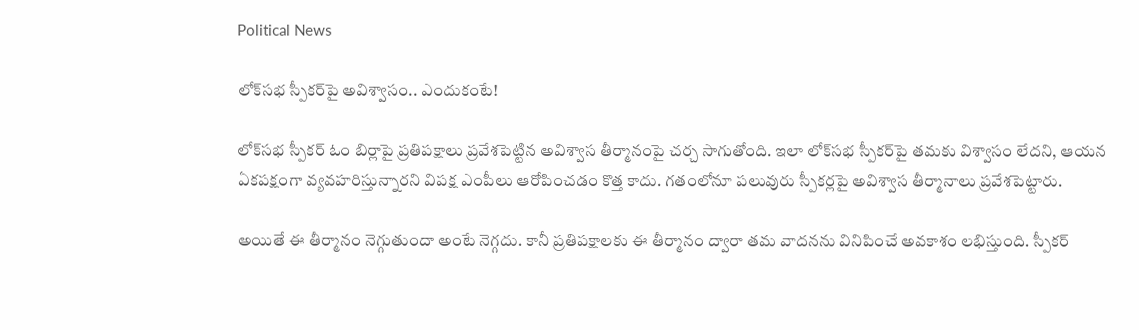Political News

లోక్‌సభ స్పీకర్‌పై అవిశ్వాసం.. ఎందుకంటే!

లోక్‌సభ స్పీకర్ ఓం బిర్లాపై ప్రతిపక్షాలు ప్రవేశపెట్టిన అవిశ్వాస తీర్మానంపై చర్చ సాగుతోంది. ఇలా లోక్‌సభ స్పీకర్‌పై తమకు విశ్వాసం లేదని, ఆయన ఏకపక్షంగా వ్యవహరిస్తున్నారని విపక్ష ఎంపీలు ఆరోపించడం కొత్త కాదు. గతంలోనూ పలువురు స్పీకర్లపై అవిశ్వాస తీర్మానాలు ప్రవేశపెట్టారు.

అయితే ఈ తీర్మానం నెగ్గుతుందా అంటే నెగ్గదు. కానీ ప్రతిపక్షాలకు ఈ తీర్మానం ద్వారా తమ వాదనను వినిపించే అవకాశం లభిస్తుంది. స్పీకర్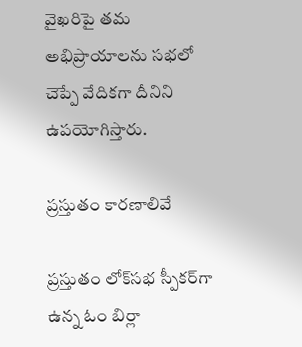వైఖరిపై తమ అభిప్రాయాలను సభలో చెప్పే వేదికగా దీనిని ఉపయోగిస్తారు.

ప్రస్తుతం కారణాలివే

ప్రస్తుతం లోక్‌సభ స్పీకర్‌గా ఉన్న ఓం బిర్లా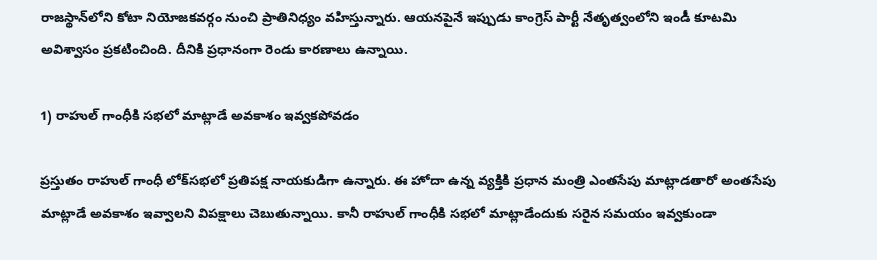రాజస్థాన్‌లోని కోటా నియోజకవర్గం నుంచి ప్రాతినిధ్యం వహిస్తున్నారు. ఆయనపైనే ఇప్పుడు కాంగ్రెస్ పార్టీ నేతృత్వంలోని ఇండీ కూటమి అవిశ్వాసం ప్రకటించింది. దీనికి ప్రధానంగా రెండు కారణాలు ఉన్నాయి.

1) రాహుల్ గాంధీకి సభలో మాట్లాడే అవకాశం ఇవ్వకపోవడం

ప్రస్తుతం రాహుల్ గాంధీ లోక్‌సభలో ప్రతిపక్ష నాయకుడిగా ఉన్నారు. ఈ హోదా ఉన్న వ్యక్తికి ప్రధాన మంత్రి ఎంతసేపు మాట్లాడతారో అంతసేపు మాట్లాడే అవకాశం ఇవ్వాలని విపక్షాలు చెబుతున్నాయి. కానీ రాహుల్ గాంధీకి సభలో మాట్లాడేందుకు సరైన సమయం ఇవ్వకుండా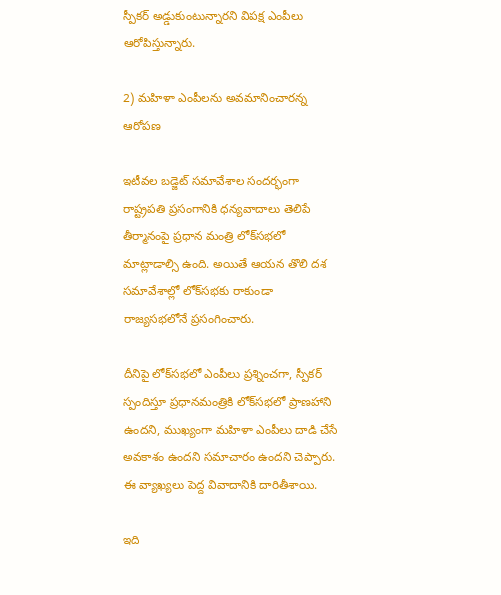స్పీకర్ అడ్డుకుంటున్నారని విపక్ష ఎంపీలు ఆరోపిస్తున్నారు.

2) మహిళా ఎంపీలను అవమానించారన్న ఆరోపణ

ఇటీవల బడ్జెట్ సమావేశాల సందర్భంగా రాష్ట్రపతి ప్రసంగానికి ధన్యవాదాలు తెలిపే తీర్మానంపై ప్రధాన మంత్రి లోక్‌సభలో మాట్లాడాల్సి ఉంది. అయితే ఆయన తొలి దశ సమావేశాల్లో లోక్‌సభకు రాకుండా రాజ్యసభలోనే ప్రసంగించారు.

దీనిపై లోక్‌సభలో ఎంపీలు ప్రశ్నించగా, స్పీకర్ స్పందిస్తూ ప్రధానమంత్రికి లోక్‌సభలో ప్రాణహాని ఉందని, ముఖ్యంగా మహిళా ఎంపీలు దాడి చేసే అవకాశం ఉందని సమాచారం ఉందని చెప్పారు. ఈ వ్యాఖ్యలు పెద్ద వివాదానికి దారితీశాయి.

ఇది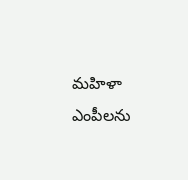మహిళా ఎంపీలను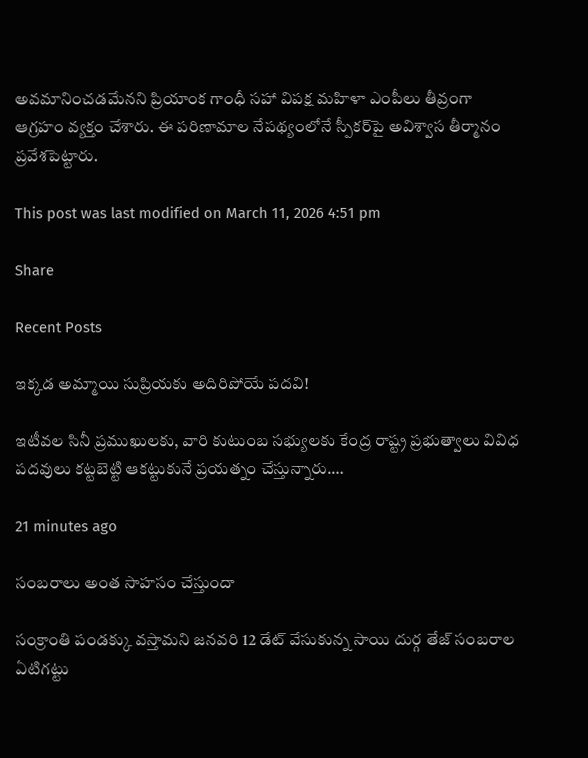అవమానించడమేనని ప్రియాంక గాంధీ సహా విపక్ష మహిళా ఎంపీలు తీవ్రంగా ఆగ్రహం వ్యక్తం చేశారు. ఈ పరిణామాల నేపథ్యంలోనే స్పీకర్‌పై అవిశ్వాస తీర్మానం ప్రవేశపెట్టారు.

This post was last modified on March 11, 2026 4:51 pm

Share

Recent Posts

ఇక్కడ అమ్మాయి సుప్రియకు అదిరిపోయే పదవి!

ఇటీవల సినీ ప్రముఖులకు, వారి కుటుంబ సభ్యులకు కేంద్ర రాష్ట్ర ప్రభుత్వాలు వివిధ పదవులు కట్టబెట్టి ఆకట్టుకునే ప్రయత్నం చేస్తున్నారు.…

21 minutes ago

సంబరాలు అంత సాహసం చేస్తుందా

సంక్రాంతి పండక్కు వస్తామని జనవరి 12 డేట్ వేసుకున్న సాయి దుర్గ తేజ్ సంబరాల ఏటిగట్టు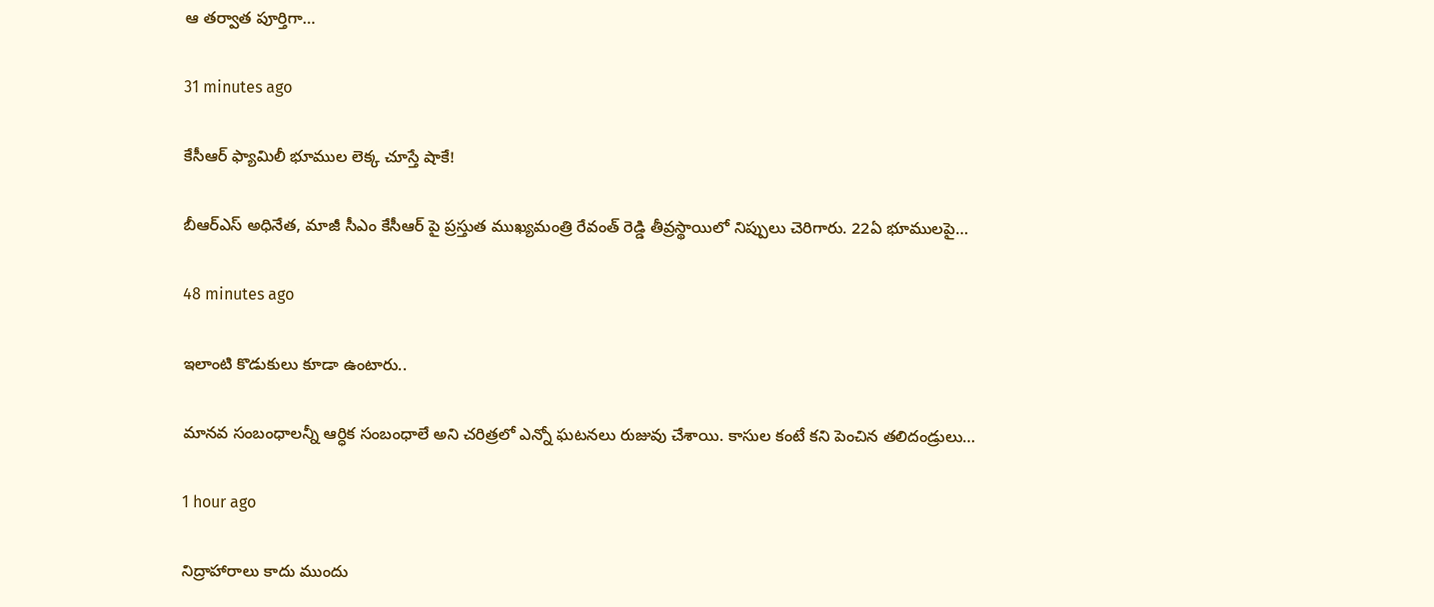ఆ తర్వాత పూర్తిగా…

31 minutes ago

కేసీఆర్ ఫ్యామిలీ భూముల లెక్క చూస్తే షాకే!

బీఆర్‌ఎస్ అధినేత, మాజీ సీఎం కేసీఆర్‌ పై ప్రస్తుత ముఖ్యమంత్రి రేవంత్ రెడ్డి తీవ్రస్థాయిలో నిప్పులు చెరిగారు. 22ఏ భూములపై…

48 minutes ago

ఇలాంటి కొడుకులు కూడా ఉంటారు..

మానవ సంబంధాలన్నీ ఆర్ధిక సంబంధాలే అని చరిత్రలో ఎన్నో ఘటనలు రుజువు చేశాయి. కాసుల కంటే కని పెంచిన తలిదండ్రులు…

1 hour ago

నిద్రాహారాలు కాదు ముందు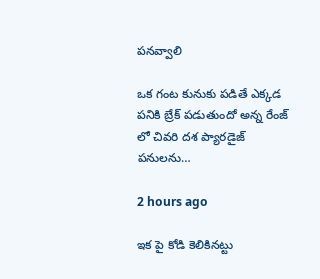పనవ్వాలి

ఒక గంట కునుకు పడితే ఎక్కడ పనికి బ్రేక్ పడుతుందో అన్న రేంజ్ లో చివరి దశ ప్యారడైజ్ పనులను…

2 hours ago

ఇక పై కోడి కెలికినట్టు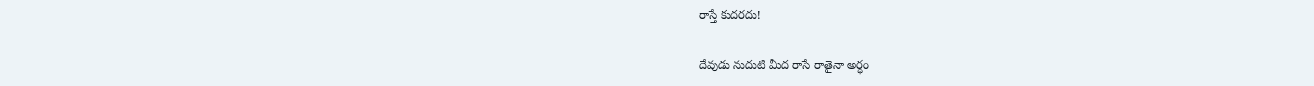రాస్తే కుదరదు!

దేవుడు నుదుటి మీద రాసే రాతైనా అర్ధం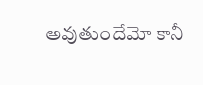అవుతుందేమో కానీ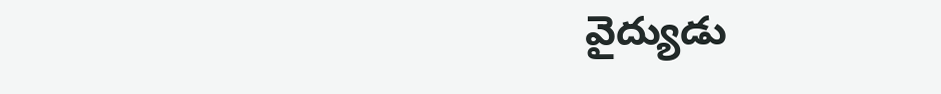వైద్యుడు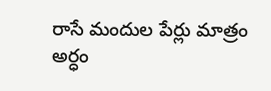రాసే మందుల పేర్లు మాత్రం అర్ధం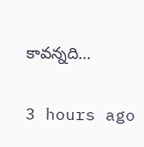కావన్నది…

3 hours ago